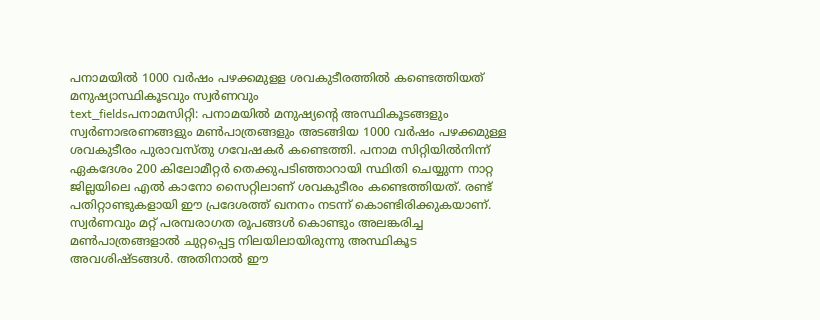പനാമയിൽ 1000 വർഷം പഴക്കമുളള ശവകുടീരത്തിൽ കണ്ടെത്തിയത് മനുഷ്യാസ്ഥികൂടവും സ്വർണവും
text_fieldsപനാമസിറ്റി: പനാമയിൽ മനുഷ്യന്റെ അസ്ഥികൂടങ്ങളും സ്വർണാഭരണങ്ങളും മൺപാത്രങ്ങളും അടങ്ങിയ 1000 വർഷം പഴക്കമുള്ള ശവകുടീരം പുരാവസ്തു ഗവേഷകർ കണ്ടെത്തി. പനാമ സിറ്റിയിൽനിന്ന് ഏകദേശം 200 കിലോമീറ്റർ തെക്കുപടിഞ്ഞാറായി സ്ഥിതി ചെയ്യുന്ന നാറ്റ ജില്ലയിലെ എൽ കാനോ സൈറ്റിലാണ് ശവകുടീരം കണ്ടെത്തിയത്. രണ്ട് പതിറ്റാണ്ടുകളായി ഈ പ്രദേശത്ത് ഖനനം നടന്ന് കൊണ്ടിരിക്കുകയാണ്.
സ്വർണവും മറ്റ് പരമ്പരാഗത രൂപങ്ങൾ കൊണ്ടും അലങ്കരിച്ച മൺപാത്രങ്ങളാൽ ചുറ്റപ്പെട്ട നിലയിലായിരുന്നു അസ്ഥികൂട അവശിഷ്ടങ്ങൾ. അതിനാൽ ഈ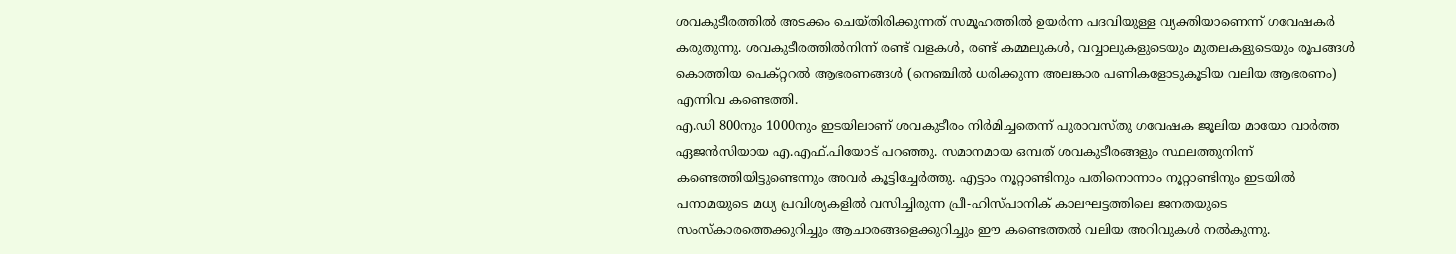ശവകുടീരത്തിൽ അടക്കം ചെയ്തിരിക്കുന്നത് സമൂഹത്തിൽ ഉയർന്ന പദവിയുള്ള വ്യക്തിയാണെന്ന് ഗവേഷകർ കരുതുന്നു. ശവകുടീരത്തിൽനിന്ന് രണ്ട് വളകൾ, രണ്ട് കമ്മലുകൾ, വവ്വാലുകളുടെയും മുതലകളുടെയും രൂപങ്ങൾ കൊത്തിയ പെക്റ്ററൽ ആഭരണങ്ങൾ (നെഞ്ചിൽ ധരിക്കുന്ന അലങ്കാര പണികളോടുകൂടിയ വലിയ ആഭരണം) എന്നിവ കണ്ടെത്തി.
എ.ഡി 800നും 1000നും ഇടയിലാണ് ശവകുടീരം നിർമിച്ചതെന്ന് പുരാവസ്തു ഗവേഷക ജൂലിയ മായോ വാർത്ത ഏജൻസിയായ എ.എഫ്.പിയോട് പറഞ്ഞു. സമാനമായ ഒമ്പത് ശവകുടീരങ്ങളും സ്ഥലത്തുനിന്ന് കണ്ടെത്തിയിട്ടുണ്ടെന്നും അവർ കൂട്ടിച്ചേർത്തു. എട്ടാം നൂറ്റാണ്ടിനും പതിനൊന്നാം നൂറ്റാണ്ടിനും ഇടയിൽ പനാമയുടെ മധ്യ പ്രവിശ്യകളിൽ വസിച്ചിരുന്ന പ്രീ-ഹിസ്പാനിക് കാലഘട്ടത്തിലെ ജനതയുടെ സംസ്കാരത്തെക്കുറിച്ചും ആചാരങ്ങളെക്കുറിച്ചും ഈ കണ്ടെത്തൽ വലിയ അറിവുകൾ നൽകുന്നു.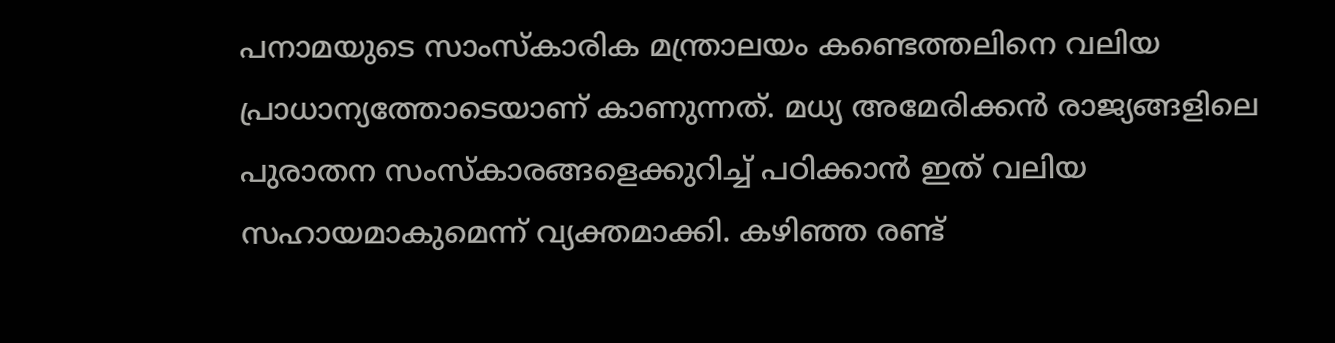പനാമയുടെ സാംസ്കാരിക മന്ത്രാലയം കണ്ടെത്തലിനെ വലിയ പ്രാധാന്യത്തോടെയാണ് കാണുന്നത്. മധ്യ അമേരിക്കൻ രാജ്യങ്ങളിലെ പുരാതന സംസ്കാരങ്ങളെക്കുറിച്ച് പഠിക്കാൻ ഇത് വലിയ സഹായമാകുമെന്ന് വ്യക്തമാക്കി. കഴിഞ്ഞ രണ്ട്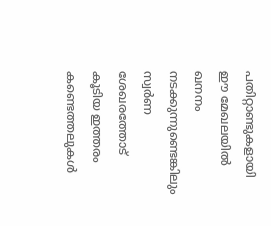പതിറ്റാണ്ടുകളായി ഈ മേഖലയിൽ ഖനനം നടക്കുന്നുണ്ടെങ്കിലും സ്വർണ ശേഖരത്തോട് കൂടിയ ഇത്തരം കണ്ടെത്തലുകൾ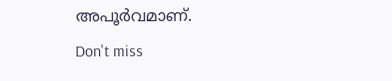അപൂർവമാണ്.
Don't miss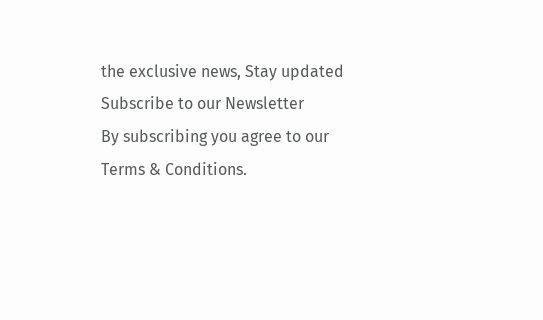the exclusive news, Stay updated
Subscribe to our Newsletter
By subscribing you agree to our Terms & Conditions.